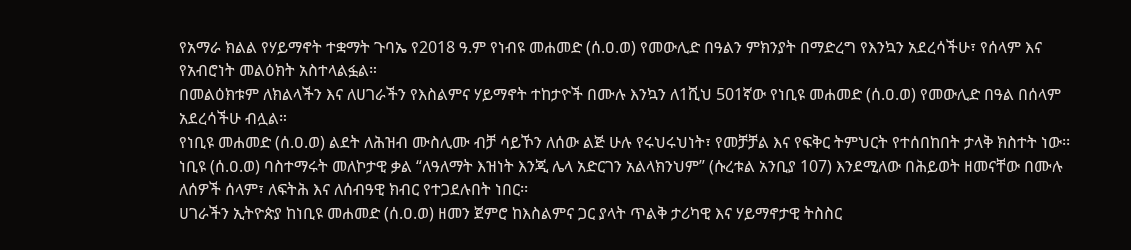የአማራ ክልል የሃይማኖት ተቋማት ጉባኤ የ2018 ዓ.ም የነብዩ መሐመድ (ሰ.ዐ.ወ) የመውሊድ በዓልን ምክንያት በማድረግ የእንኳን አደረሳችሁ፣ የሰላም እና የአብሮነት መልዕክት አስተላልፏል።
በመልዕክቱም ለክልላችን እና ለሀገራችን የእስልምና ሃይማኖት ተከታዮች በሙሉ እንኳን ለ1ሺህ 501ኛው የነቢዩ መሐመድ (ሰ.ዐ.ወ) የመውሊድ በዓል በሰላም አደረሳችሁ ብሏል።
የነቢዩ መሐመድ (ሰ.ዐ.ወ) ልደት ለሕዝብ ሙስሊሙ ብቻ ሳይኾን ለሰው ልጅ ሁሉ የሩህሩህነት፣ የመቻቻል እና የፍቅር ትምህርት የተሰበከበት ታላቅ ክስተት ነው፡፡ ነቢዩ (ሰ.ዐ.ወ) ባስተማሩት መለኮታዊ ቃል “ለዓለማት እዝነት እንጂ ሌላ አድርገን አልላክንህም” (ሱረቱል አንቢያ 107) እንደሚለው በሕይወት ዘመናቸው በሙሉ ለሰዎች ሰላም፣ ለፍትሕ እና ለሰብዓዊ ክብር የተጋደሉበት ነበር፡፡
ሀገራችን ኢትዮጵያ ከነቢዩ መሐመድ (ሰ.ዐ.ወ) ዘመን ጀምሮ ከእስልምና ጋር ያላት ጥልቅ ታሪካዊ እና ሃይማኖታዊ ትስስር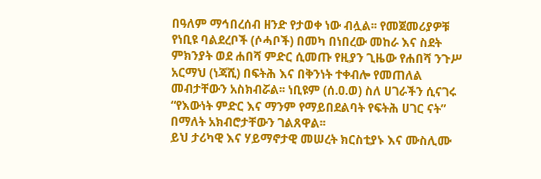በዓለም ማኅበረሰብ ዘንድ የታወቀ ነው ብሏል፡፡ የመጀመሪያዎቹ የነቢዩ ባልደረቦች (ሶሓቦች) በመካ በነበረው መከራ እና ስደት ምክንያት ወደ ሐበሻ ምድር ሲመጡ የዚያን ጊዜው የሐበሻ ንጉሥ አርማህ (ነጃሺ) በፍትሕ እና በቅንነት ተቀብሎ የመጠለል መብታቸውን አስክብሯል፡፡ ነቢዩም (ሰ.ዐ.ወ) ስለ ሀገራችን ሲናገሩ “የእውነት ምድር እና ማንም የማይበደልባት የፍትሕ ሀገር ናት” በማለት አክብሮታቸውን ገልጸዋል፡፡
ይህ ታሪካዊ እና ሃይማኖታዊ መሠረት ክርስቲያኑ እና ሙስሊሙ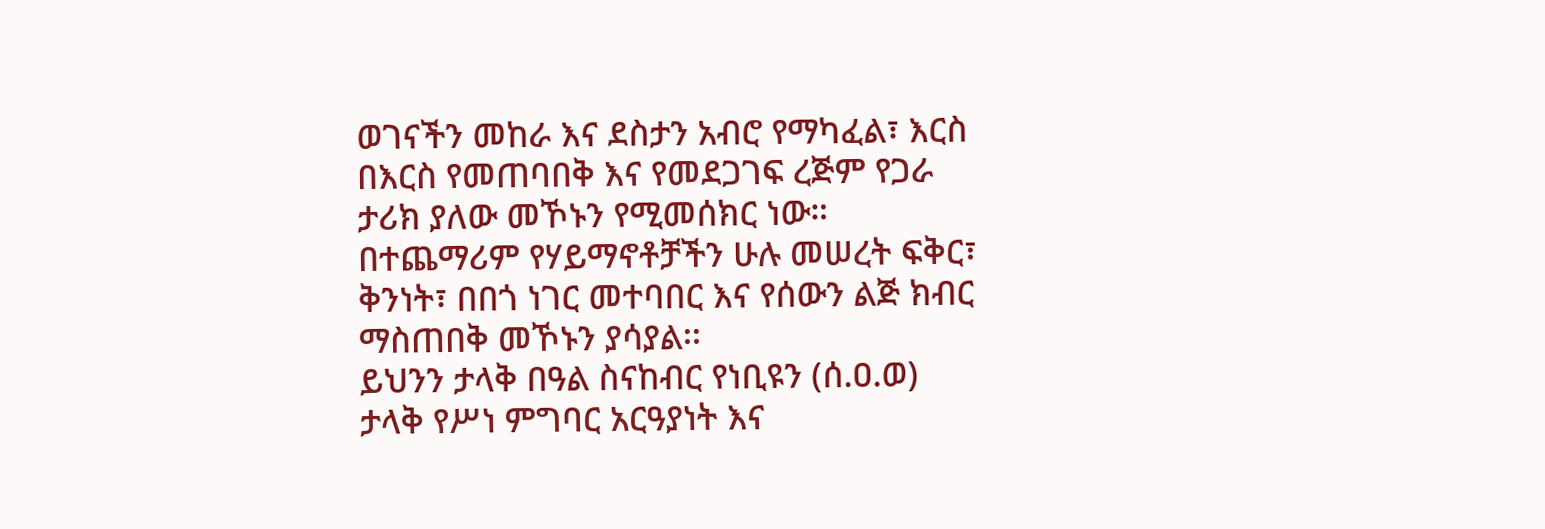ወገናችን መከራ እና ደስታን አብሮ የማካፈል፣ እርስ በእርስ የመጠባበቅ እና የመደጋገፍ ረጅም የጋራ ታሪክ ያለው መኾኑን የሚመሰክር ነው። በተጨማሪም የሃይማኖቶቻችን ሁሉ መሠረት ፍቅር፣ ቅንነት፣ በበጎ ነገር መተባበር እና የሰውን ልጅ ክብር ማስጠበቅ መኾኑን ያሳያል፡፡
ይህንን ታላቅ በዓል ስናከብር የነቢዩን (ሰ.ዐ.ወ)
ታላቅ የሥነ ምግባር አርዓያነት እና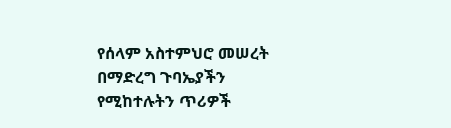የሰላም አስተምህሮ መሠረት በማድረግ ጉባኤያችን የሚከተሉትን ጥሪዎች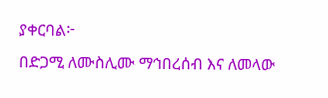ያቀርባል፦
በድጋሚ ለሙስሊሙ ማኅበረሰብ እና ለመላው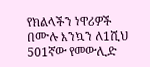የክልላችን ነዋሪዎች በሙሉ እንኳን ለ1ሺህ 501ኛው የመውሊድ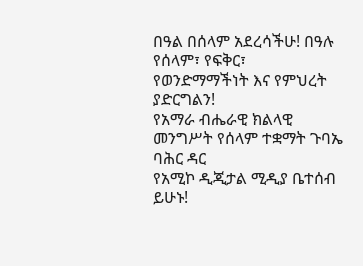በዓል በሰላም አደረሳችሁ! በዓሉ የሰላም፣ የፍቅር፣ የወንድማማችነት እና የምህረት ያድርግልን!
የአማራ ብሔራዊ ክልላዊ መንግሥት የሰላም ተቋማት ጉባኤ
ባሕር ዳር
የአሚኮ ዲጂታል ሚዲያ ቤተሰብ ይሁኑ!